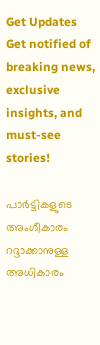Get Updates
Get notified of breaking news, exclusive insights, and must-see stories!

പാർട്ടികളു‍ടെ അംഗീകാരം റദ്ദാക്കാനുള്ള അധികാരം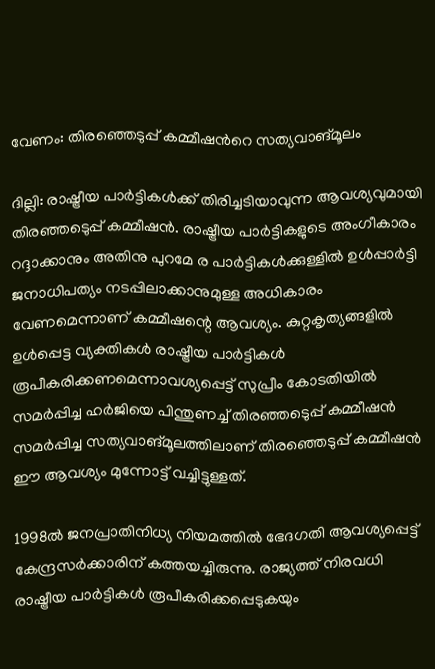വേണം: തിരഞ്ഞെടുപ്പ് കമ്മീഷന്‍‍റെ സത്യവാങ്മൂലം

ദില്ലി: രാഷ്ട്രീയ പാര്‍ട്ടികൾക്ക് തിരിച്ചടിയാവുന്ന ആവശ്യവുമായി തിരഞ്ഞ‍െടുപ്പ് കമ്മീഷൻ. രാഷ്ട്രീയ പാർട്ടികളുടെ അംഗീകാരം റദ്ദാക്കാനും അതിനു പുറമേ ര പാർട്ടികൾക്കുള്ളിൽ ഉൾപ്പാർട്ടി ജനാധിപത്യം നടപ്പിലാക്കാനുമുള്ള അധികാരം വേണമെന്നാണ് കമ്മീഷന്റെ ആവശ്യം. കുറ്റകൃത്യങ്ങളില്‍ ഉൾപ്പെട്ട വ്യക്തികള്‍ രാഷ്ട്രീയ പാർട്ടികൾ രൂപീകരിക്കണമെന്നാവശ്യപ്പെട്ട് സുപ്രീം കോടതിയിൽ സമർപ്പിച്ച ഹർജിയെ പിന്തുണച്ച് തിരഞ്ഞ‍െടുപ്പ് കമ്മീഷന്‍ സമര്‍പ്പിച്ച സത്യവാങ്മൂലത്തിലാണ് തിരഞ്ഞെടുപ്പ് കമ്മീഷൻ ഈ ആവശ്യം മുന്നോട്ട് വച്ചിട്ടുള്ളത്.

1998ൽ ജനപ്രാതിനിധ്യ നിയമത്തിൽ ഭേദഗതി ആവശ്യപ്പെട്ട് കേന്ദ്രസർക്കാരിന് കത്തയച്ചിരുന്നു. രാജ്യത്ത് നിരവധി രാഷ്ട്രീയ പാര്‍ട്ടികൾ രൂപീകരിക്കപ്പെടുകയും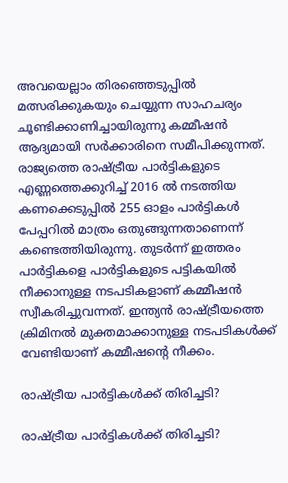അവയെല്ലാം തിരഞ്ഞെടുപ്പിൽ മത്സരിക്കുകയും ചെയ്യുന്ന സാഹചര്യം ചൂണ്ടിക്കാണിച്ചായിരുന്നു കമ്മീഷൻ ആദ്യമായി സർക്കാരിനെ സമീപിക്കുന്നത്. രാജ്യത്തെ രാഷ്ട്രീയ പാര്‍ട്ടികളുടെ എണ്ണത്തെക്കുറിച്ച് 2016 ൽ നടത്തിയ കണക്കെടുപ്പിൽ 255 ഓളം പാർട്ടികള്‍ പേപ്പറില്‍‍ മാത്രം ഒതുങ്ങുന്നതാണെന്ന് കണ്ടെത്തിയിരുന്നു. തുടർന്ന് ഇത്തരം പാർട്ടികളെ പാർട്ടികളുടെ പട്ടികയിൽ നീക്കാനുള്ള നടപടികളാണ് കമ്മീഷന്‍ സ്വീകരിച്ചുവന്നത്. ഇന്ത്യന്‍ രാഷ്ട്രീയത്തെ ക്രിമിനൽ മുക്തമാക്കാനുള്ള നടപടികൾക്ക് വേണ്ടിയാണ് കമ്മീഷന്റെ നീക്കം.

രാഷ്ട്രീയ പാർട്ടികൾക്ക് തിരിച്ചടി?

രാഷ്ട്രീയ പാർട്ടികൾക്ക് തിരിച്ചടി?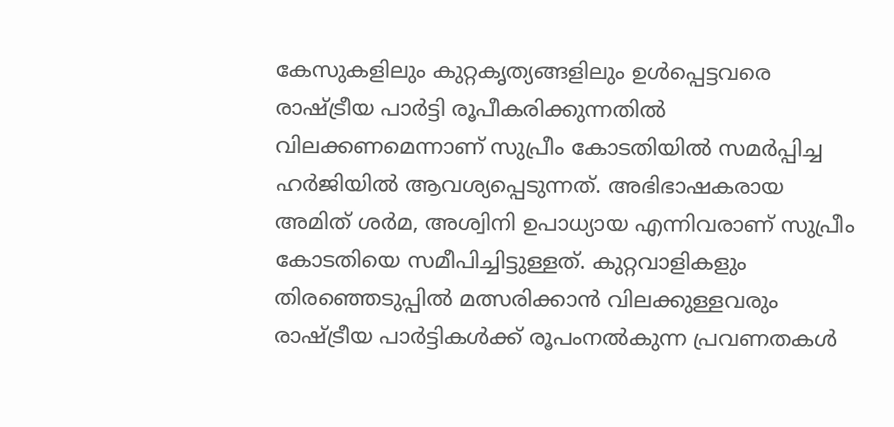കേസുകളിലും കുറ്റകൃത്യങ്ങളിലും ഉൾപ്പെട്ടവരെ രാഷ്ട്രീയ പാർട്ടി രൂപീകരിക്കുന്നതിൽ വിലക്കണമെന്നാണ് സുപ്രീം കോടതിയിൽ സമർപ്പിച്ച ഹർജിയിൽ‍ ആവശ്യപ്പെടുന്നത്. അഭിഭാഷകരായ അമിത് ശര്‍മ, അശ്വിനി ഉപാധ്യായ എന്നിവരാണ് സുപ്രീം കോടതിയെ സമീപിച്ചിട്ടുള്ളത്. കുറ്റവാളികളും തിരഞ്ഞെടുപ്പിൽ മത്സരിക്കാന്‍ വിലക്കുള്ളവരും രാഷ്ട്രീയ പാർട്ടികൾക്ക് രൂപംനൽകുന്ന പ്രവണതകൾ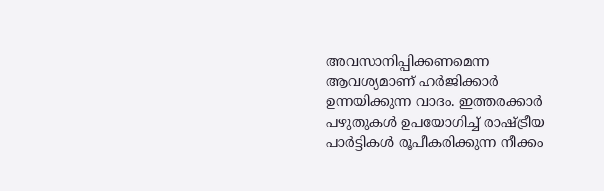അവസാനിപ്പിക്കണമെന്ന ആവശ്യമാണ് ഹര്‍ജിക്കാർ‍ ഉന്നയിക്കുന്ന വാദം. ഇത്തരക്കാർ പഴുതുകള്‍ ഉപയോഗിച്ച് രാഷ്ട്രീയ പാർട്ടികൾ രൂപീകരിക്കുന്ന നീക്കം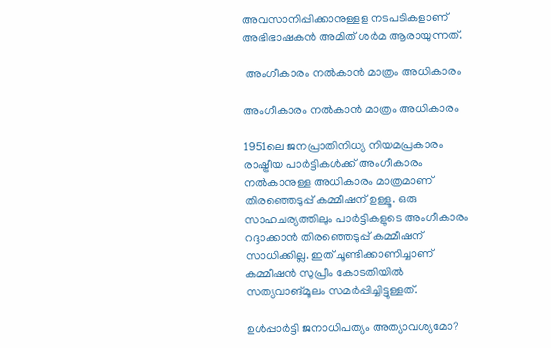അവസാനിപ്പിക്കാനുള്ളള നടപടികളാണ് അഭിഭാഷകൻ അമിത് ശര്‍മ ആരായുന്നത്.

 അംഗീകാരം നൽകാൻ മാത്രം അധികാരം

അംഗീകാരം നൽകാൻ മാത്രം അധികാരം

1951ലെ ജനപ്രാതിനിധ്യ നിയമപ്രകാരം രാഷ്ട്രീയ പാർട്ടികൾക്ക് അംഗീകാരം നൽകാനുള്ള അധികാരം മാത്രമാണ് തിരഞ്ഞെടുപ്പ് കമ്മീഷന് ഉള്ളൂ. ഒരു സാഹചര്യത്തിലും പാര്‍ട്ടികളുടെ അംഗീകാരം റദ്ദാക്കാൻ തിരഞ്ഞെടുപ്പ് കമ്മീഷന് സാധിക്കില്ല. ഇത് ചൂണ്ടിക്കാണിച്ചാണ് കമ്മീഷൻ സുപ്രീം കോടതിയിൽ‍ സത്യവാങ്മൂലം സമർപ്പിച്ചിട്ടുള്ളത്.

ഉൾപ്പാർട്ടി ജനാധിപത്യം അത്യാവശ്യമോ?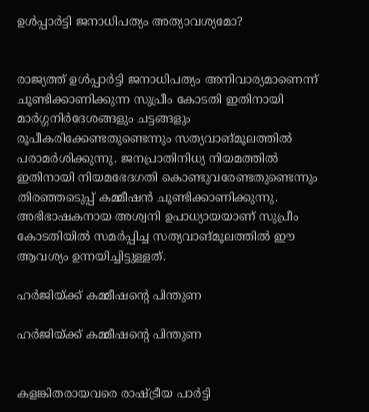ഉൾപ്പാർട്ടി ജനാധിപത്യം അത്യാവശ്യമോ?


രാജ്യത്ത് ഉൾപ്പാർട്ടി ജനാധിപത്യം അനിവാര്യമാണെന്ന് ചൂണ്ടിക്കാണിക്കുന്ന സുപ്രീം കോടതി ഇതിനായി മാർഗ്ഗനിർദേശങ്ങളും ചട്ടങ്ങളും രൂപീകരിക്കേണ്ടതുണ്ടെന്നും സത്യവാങ്മൂലത്തിൽ പരാമര്‍ശിക്കുന്നു. ജനപ്രാതിനിധ്യ നിയമത്തില്‍ ഇതിനായി നിയമഭേദഗതി കൊണ്ടുവരേണ്ടതുണ്ടെന്നും തിരഞ്ഞ‍െടുപ്പ് കമ്മീഷൻ ചൂണ്ടിക്കാണിക്കുന്നു. അഭിഭാഷകനായ അശ്വനി ഉപാധ്യായയാണ് സുപ്രീം കോടതിയിൽ സമര്‍പ്പിച്ച സത്യവാങ്മൂലത്തിൽ ഈ ആവശ്യം ഉന്നയിച്ചിട്ടുള്ളത്.

ഹർജിയ്ക്ക് കമ്മീഷന്റെ പിന്തുണ

ഹർജിയ്ക്ക് കമ്മീഷന്റെ പിന്തുണ


കളങ്കിതരായവരെ രാഷ്ട്രീയ പാർട്ടി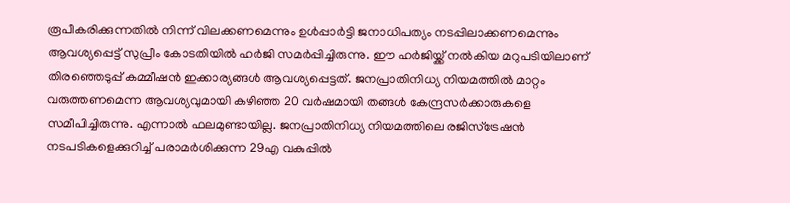രൂപീകരിക്കുന്നതിൽ നിന്ന് വിലക്കണമെന്നും ഉൾപ്പാർട്ടി ജനാധിപത്യം നടപ്പിലാക്കണമെന്നും ആവശ്യപ്പെട്ട് സുപ്രീം കോടതിയിൽ ഹര്‍ജി സമർപ്പിച്ചിരുന്നു. ഈ ഹർജിയ്ക്ക് നല്‍കിയ മറുപടിയിലാണ് തിരഞ്ഞെടുപ്പ് കമ്മീഷൻ ഇക്കാര്യങ്ങൾ ആവശ്യപ്പെട്ടത്. ജനപ്രാതിനിധ്യ നിയമത്തിൽ മാറ്റം വരുത്തണമെന്ന ആവശ്യവുമായി കഴിഞ്ഞ 20 വർഷമായി തങ്ങൾ കേന്ദ്രസർക്കാരുകളെ സമീപിച്ചിരുന്നു. എന്നാൽ ഫലമുണ്ടായില്ല. ജനപ്രാതിനിധ്യ നിയമത്തിലെ രജിസ്ട്രേഷൻ നടപടികളെക്കുറിച്ച് പരാമർശിക്കുന്ന 29എ വകുപ്പില്‍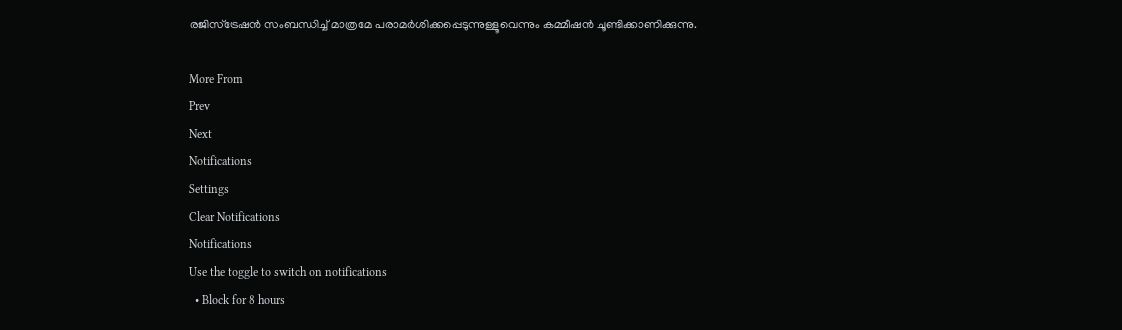രജിസ്ട്രേഷന്‍ സംബന്ധിച്ച് മാത്രമേ പരാമർശിക്കപ്പെടുന്നുള്ളൂവെന്നും കമ്മീഷൻ ചൂണ്ടിക്കാണിക്കുന്നു.

More From
Prev
Next
Notifications
Settings
Clear Notifications
Notifications
Use the toggle to switch on notifications
  • Block for 8 hours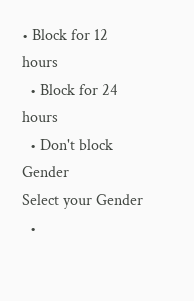• Block for 12 hours
  • Block for 24 hours
  • Don't block
Gender
Select your Gender
  •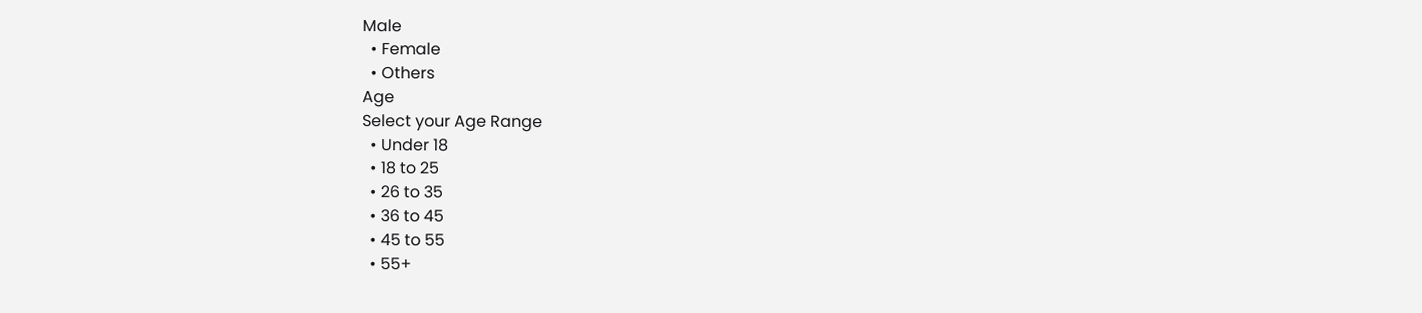Male
  • Female
  • Others
Age
Select your Age Range
  • Under 18
  • 18 to 25
  • 26 to 35
  • 36 to 45
  • 45 to 55
  • 55+